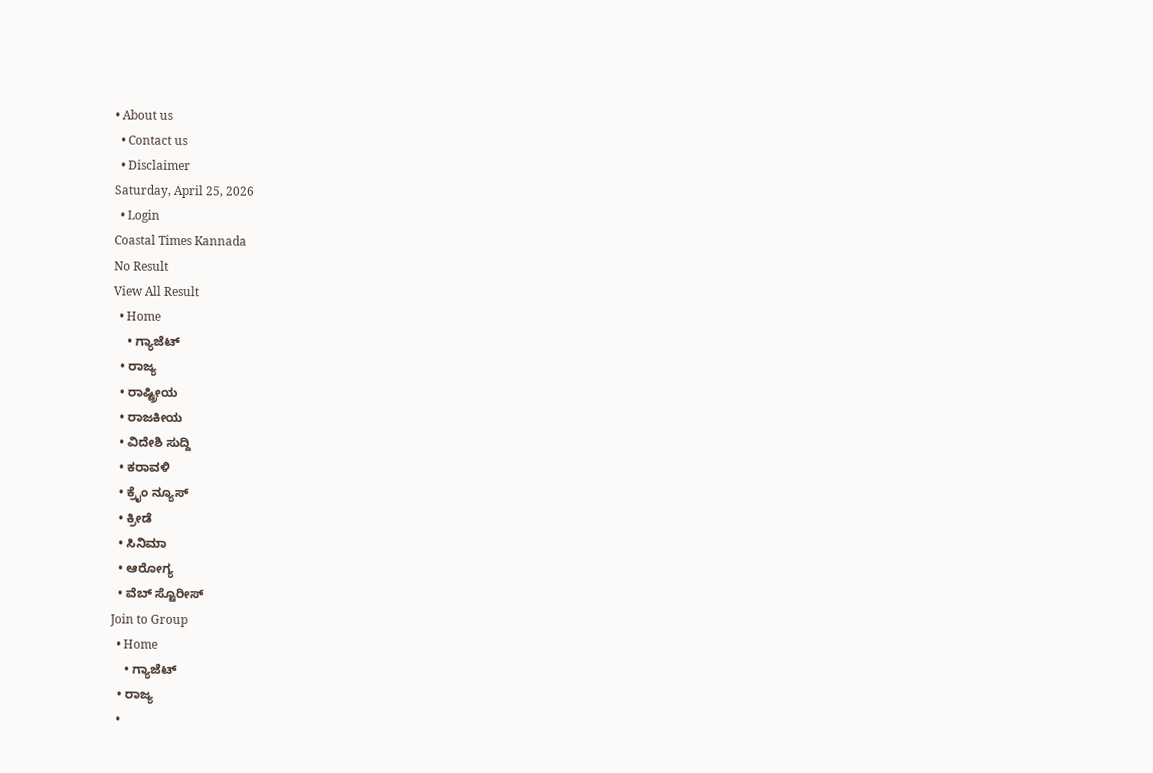• About us
  • Contact us
  • Disclaimer
Saturday, April 25, 2026
  • Login
Coastal Times Kannada
No Result
View All Result
  • Home
    • ಗ್ಯಾಜೆಟ್
  • ರಾಜ್ಯ
  • ರಾಷ್ಟ್ರೀಯ
  • ರಾಜಕೀಯ
  • ವಿದೇಶಿ ಸುದ್ದಿ
  • ಕರಾವಳಿ
  • ಕ್ರೈಂ ನ್ಯೂಸ್
  • ಕ್ರೀಡೆ
  • ಸಿನಿಮಾ
  • ಆರೋಗ್ಯ
  • ವೆಬ್ ಸ್ಟೊರೀಸ್
Join to Group
  • Home
    • ಗ್ಯಾಜೆಟ್
  • ರಾಜ್ಯ
  •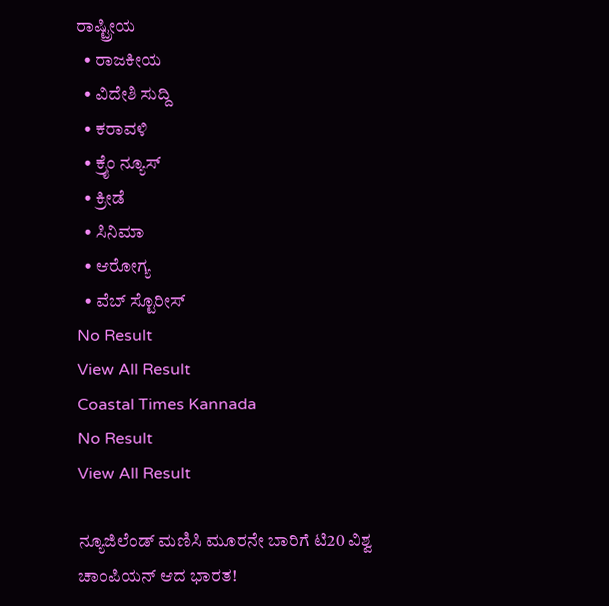ರಾಷ್ಟ್ರೀಯ
  • ರಾಜಕೀಯ
  • ವಿದೇಶಿ ಸುದ್ದಿ
  • ಕರಾವಳಿ
  • ಕ್ರೈಂ ನ್ಯೂಸ್
  • ಕ್ರೀಡೆ
  • ಸಿನಿಮಾ
  • ಆರೋಗ್ಯ
  • ವೆಬ್ ಸ್ಟೊರೀಸ್
No Result
View All Result
Coastal Times Kannada
No Result
View All Result

ನ್ಯೂಜಿಲೆಂಡ್ ಮಣಿಸಿ ಮೂರನೇ ಬಾರಿಗೆ ಟಿ20 ವಿಶ್ವ ಚಾಂಪಿಯನ್ ಆದ ಭಾರತ!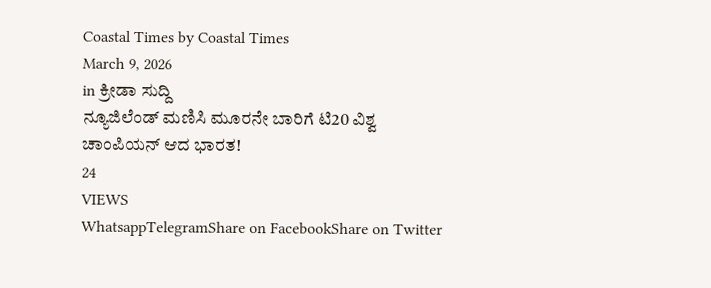Coastal Times by Coastal Times
March 9, 2026
in ಕ್ರೀಡಾ ಸುದ್ದಿ
ನ್ಯೂಜಿಲೆಂಡ್ ಮಣಿಸಿ ಮೂರನೇ ಬಾರಿಗೆ ಟಿ20 ವಿಶ್ವ ಚಾಂಪಿಯನ್ ಆದ ಭಾರತ!
24
VIEWS
WhatsappTelegramShare on FacebookShare on Twitter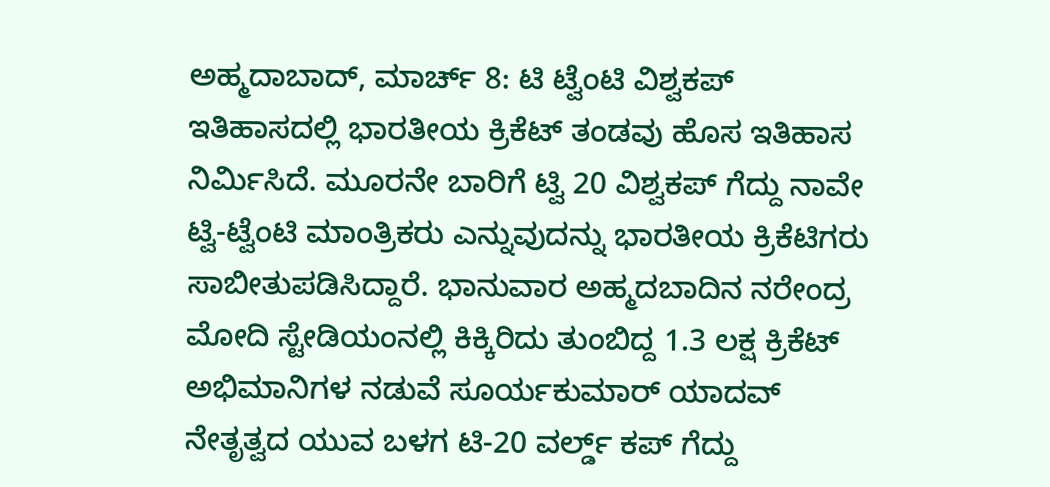ಅಹ್ಮದಾಬಾದ್, ಮಾರ್ಚ್ 8: ಟಿ ಟ್ವೆಂಟಿ ವಿಶ್ವಕಪ್ ಇತಿಹಾಸದಲ್ಲಿ ಭಾರತೀಯ ಕ್ರಿಕೆಟ್ ತಂಡವು ಹೊಸ ಇತಿಹಾಸ ನಿರ್ಮಿಸಿದೆ. ಮೂರನೇ ಬಾರಿಗೆ ಟ್ವಿ 20 ವಿಶ್ವಕಪ್ ಗೆದ್ದು ನಾವೇ ಟ್ವಿ-ಟ್ವೆಂಟಿ ಮಾಂತ್ರಿಕರು ಎನ್ನುವುದನ್ನು ಭಾರತೀಯ ಕ್ರಿಕೆಟಿಗರು ಸಾಬೀತುಪಡಿಸಿದ್ದಾರೆ. ಭಾನುವಾರ ಅಹ್ಮದಬಾದಿನ ನರೇಂದ್ರ ಮೋದಿ ಸ್ಟೇಡಿಯಂನಲ್ಲಿ ಕಿಕ್ಕಿರಿದು ತುಂಬಿದ್ದ 1.3 ಲಕ್ಷ ಕ್ರಿಕೆಟ್ ಅಭಿಮಾನಿಗಳ ನಡುವೆ ಸೂರ್ಯಕುಮಾರ್ ಯಾದವ್ ನೇತೃತ್ವದ ಯುವ ಬಳಗ ಟಿ-20 ವರ್ಲ್ಡ್ ಕಪ್ ಗೆದ್ದು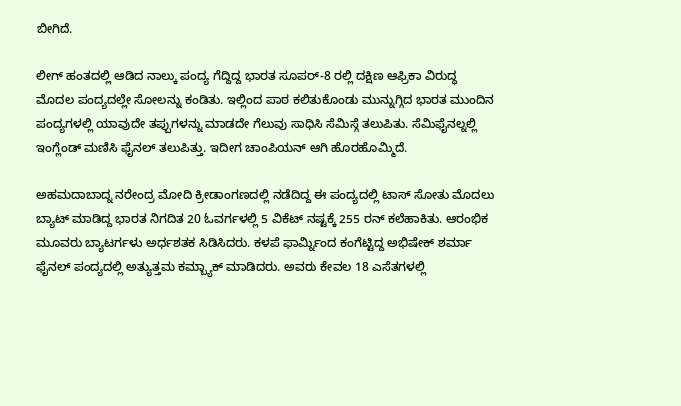ಬೀಗಿದೆ.

ಲೀಗ್ ಹಂತದಲ್ಲಿ ಆಡಿದ ನಾಲ್ಕು ಪಂದ್ಯ ಗೆದ್ದಿದ್ದ ಭಾರತ ಸೂಪರ್-8 ರಲ್ಲಿ ದಕ್ಷಿಣ ಆಫ್ರಿಕಾ ವಿರುದ್ಧ ಮೊದಲ ಪಂದ್ಯದಲ್ಲೇ ಸೋಲನ್ನು ಕಂಡಿತು. ಇಲ್ಲಿಂದ ಪಾಠ ಕಲಿತುಕೊಂಡು ಮುನ್ನುಗ್ಗಿದ ಭಾರತ ಮುಂದಿನ ಪಂದ್ಯಗಳಲ್ಲಿ ಯಾವುದೇ ತಪ್ಪುಗಳನ್ನು ಮಾಡದೇ ಗೆಲುವು ಸಾಧಿಸಿ ಸೆಮಿಸ್ಗೆ ತಲುಪಿತು. ಸೆಮಿಫೈನಲ್ನಲ್ಲಿ ಇಂಗ್ಲೆಂಡ್ ಮಣಿಸಿ ಫೈನಲ್ ತಲುಪಿತ್ತು. ಇದೀಗ ಚಾಂಪಿಯನ್ ಆಗಿ ಹೊರಹೊಮ್ಮಿದೆ.

ಅಹಮದಾಬಾದ್ನ ನರೇಂದ್ರ ಮೋದಿ ಕ್ರೀಡಾಂಗಣದಲ್ಲಿ ನಡೆದಿದ್ದ ಈ ಪಂದ್ಯದಲ್ಲಿ ಟಾಸ್ ಸೋತು ಮೊದಲು ಬ್ಯಾಟ್ ಮಾಡಿದ್ದ ಭಾರತ ನಿಗದಿತ 20 ಓವರ್ಗಳಲ್ಲಿ 5 ವಿಕೆಟ್ ನಷ್ಟಕ್ಕೆ 255 ರನ್ ಕಲೆಹಾಕಿತು. ಆರಂಭಿಕ ಮೂವರು ಬ್ಯಾಟರ್ಗಳು ಅರ್ಧಶತಕ ಸಿಡಿಸಿದರು. ಕಳಪೆ ಫಾರ್ಮ್ನಿಂದ ಕಂಗೆಟ್ಟಿದ್ದ ಅಭಿಷೇಕ್ ಶರ್ಮಾ ಫೈನಲ್ ಪಂದ್ಯದಲ್ಲಿ ಅತ್ಯುತ್ತಮ ಕಮ್ಬ್ಯಾಕ್ ಮಾಡಿದರು. ಅವರು ಕೇವಲ 18 ಎಸೆತಗಳಲ್ಲಿ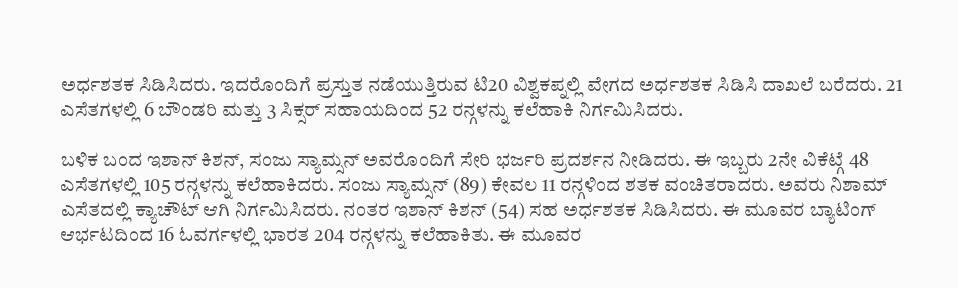ಅರ್ಧಶತಕ ಸಿಡಿಸಿದರು. ಇದರೊಂದಿಗೆ ಪ್ರಸ್ತುತ ನಡೆಯುತ್ತಿರುವ ಟಿ20 ವಿಶ್ವಕಪ್ನಲ್ಲಿ ವೇಗದ ಅರ್ಧಶತಕ ಸಿಡಿಸಿ ದಾಖಲೆ ಬರೆದರು. 21 ಎಸೆತಗಳಲ್ಲಿ 6 ಬೌಂಡರಿ ಮತ್ತು 3 ಸಿಕ್ಸರ್ ಸಹಾಯದಿಂದ 52 ರನ್ಗಳನ್ನು ಕಲೆಹಾಕಿ ನಿರ್ಗಮಿಸಿದರು.

ಬಳಿಕ ಬಂದ ಇಶಾನ್ ಕಿಶನ್, ಸಂಜು ಸ್ಯಾಮ್ಸನ್ ಅವರೊಂದಿಗೆ ಸೇರಿ ಭರ್ಜರಿ ಪ್ರದರ್ಶನ ನೀಡಿದರು. ಈ ಇಬ್ಬರು 2ನೇ ವಿಕೆಟ್ಗೆ 48 ಎಸೆತಗಳಲ್ಲಿ 105 ರನ್ಗಳನ್ನು ಕಲೆಹಾಕಿದರು. ಸಂಜು ಸ್ಯಾಮ್ಸನ್ (89) ಕೇವಲ 11 ರನ್ಗಳಿಂದ ಶತಕ ವಂಚಿತರಾದರು. ಅವರು ನಿಶಾಮ್ ಎಸೆತದಲ್ಲಿ ಕ್ಯಾಚೌಟ್ ಆಗಿ ನಿರ್ಗಮಿಸಿದರು. ನಂತರ ಇಶಾನ್ ಕಿಶನ್ (54) ಸಹ ಅರ್ಧಶತಕ ಸಿಡಿಸಿದರು. ಈ ಮೂವರ ಬ್ಯಾಟಿಂಗ್ ಆರ್ಭಟದಿಂದ 16 ಓವರ್ಗಳಲ್ಲಿ ಭಾರತ 204 ರನ್ಗಳನ್ನು ಕಲೆಹಾಕಿತು. ಈ ಮೂವರ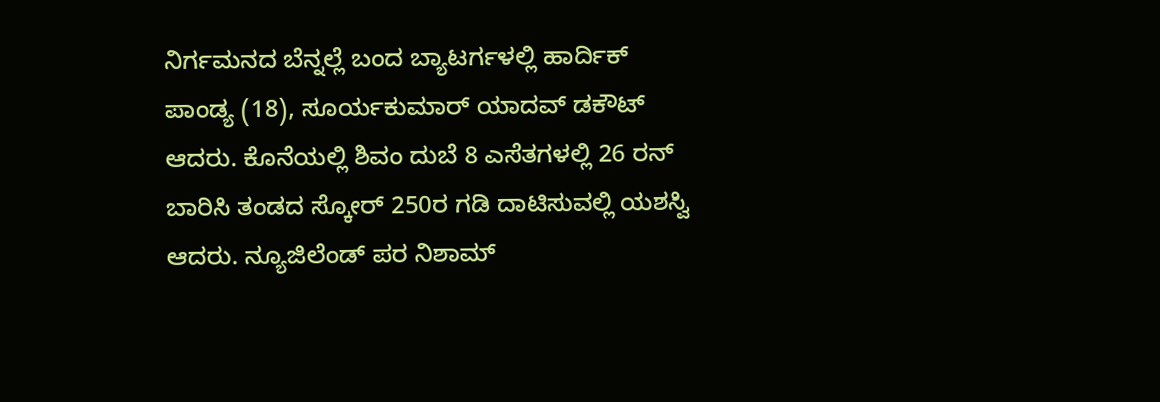ನಿರ್ಗಮನದ ಬೆನ್ನಲ್ಲೆ ಬಂದ ಬ್ಯಾಟರ್ಗಳಲ್ಲಿ ಹಾರ್ದಿಕ್ ಪಾಂಡ್ಯ (18), ಸೂರ್ಯಕುಮಾರ್ ಯಾದವ್ ಡಕೌಟ್ ಆದರು. ಕೊನೆಯಲ್ಲಿ ಶಿವಂ ದುಬೆ 8 ಎಸೆತಗಳಲ್ಲಿ 26 ರನ್ ಬಾರಿಸಿ ತಂಡದ ಸ್ಕೋರ್ 250ರ ಗಡಿ ದಾಟಿಸುವಲ್ಲಿ ಯಶಸ್ವಿ ಆದರು. ನ್ಯೂಜಿಲೆಂಡ್ ಪರ ನಿಶಾಮ್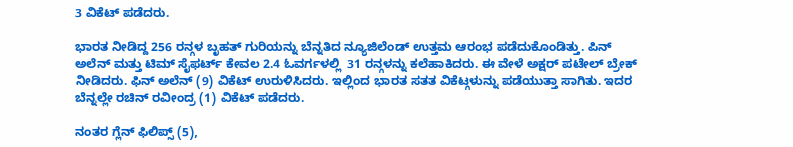3 ವಿಕೆಟ್ ಪಡೆದರು.

ಭಾರತ ನೀಡಿದ್ದ 256 ರನ್ಗಳ ಬೃಹತ್ ಗುರಿಯನ್ನು ಬೆನ್ನತಿದ ನ್ಯೂಜಿಲೆಂಡ್ ಉತ್ತಮ ಆರಂಭ ಪಡೆದುಕೊಂಡಿತ್ತು. ಪಿನ್ ಅಲೆನ್ ಮತ್ತು ಟಿಮ್ ಸೈಫರ್ಟ್ ಕೇವಲ 2.4 ಓವರ್ಗಳಲ್ಲಿ  31 ರನ್ಗಳನ್ನು ಕಲೆಹಾಕಿದರು. ಈ ವೇಳೆ ಅಕ್ಷರ್ ಪಟೇಲ್ ಬ್ರೇಕ್ ನೀಡಿದರು. ಫಿನ್ ಅಲೆನ್ (9) ವಿಕೆಟ್ ಉರುಳಿಸಿದರು. ಇಲ್ಲಿಂದ ಭಾರತ ಸತತ ವಿಕೆಟ್ಗಳುನ್ನು ಪಡೆಯುತ್ತಾ ಸಾಗಿತು. ಇದರ ಬೆನ್ನಲ್ಲೇ ರಚಿನ್ ರವೀಂದ್ರ (1) ವಿಕೆಟ್ ಪಡೆದರು.

ನಂತರ ಗ್ಲೆನ್ ಫಿಲಿಪ್ಸ್ (5),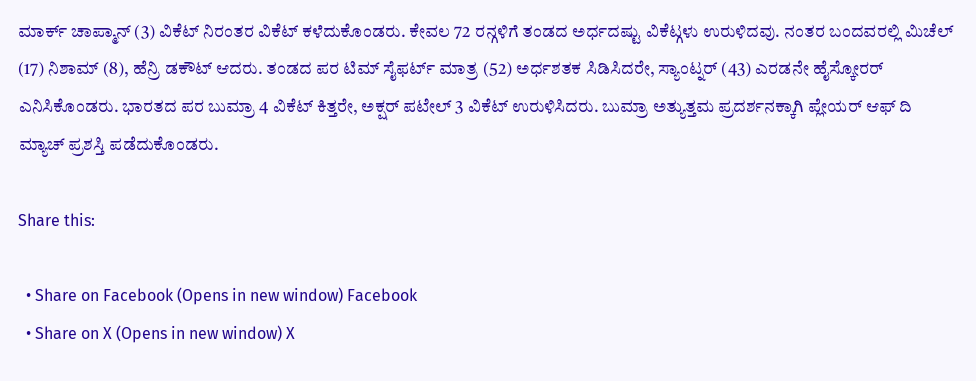ಮಾರ್ಕ್ ಚಾಪ್ಮಾನ್ (3) ವಿಕೆಟ್ ನಿರಂತರ ವಿಕೆಟ್ ಕಳೆದುಕೊಂಡರು. ಕೇವಲ 72 ರನ್ಗಳಿಗೆ ತಂಡದ ಅರ್ಧದಷ್ಟು ವಿಕೆಟ್ಗಳು ಉರುಳಿದವು. ನಂತರ ಬಂದವರಲ್ಲಿ ಮಿಚೆಲ್ (17) ನಿಶಾಮ್ (8), ಹೆನ್ರಿ ಡಕೌಟ್ ಆದರು. ತಂಡದ ಪರ ಟಿಮ್ ಸೈಫರ್ಟ್ ಮಾತ್ರ (52) ಅರ್ಧಶತಕ ಸಿಡಿಸಿದರೇ, ಸ್ಯಾಂಟ್ನರ್ (43) ಎರಡನೇ ಹೈಸ್ಕೋರರ್ ಎನಿಸಿಕೊಂಡರು. ಭಾರತದ ಪರ ಬುಮ್ರಾ 4 ವಿಕೆಟ್ ಕಿತ್ತರೇ, ಅಕ್ಷರ್ ಪಟೇಲ್ 3 ವಿಕೆಟ್ ಉರುಳಿಸಿದರು. ಬುಮ್ರಾ ಅತ್ಯುತ್ತಮ ಪ್ರದರ್ಶನಕ್ಕಾಗಿ ಪ್ಲೇಯರ್ ಆಫ್ ದಿ ಮ್ಯಾಚ್ ಪ್ರಶಸ್ತಿ ಪಡೆದುಕೊಂಡರು.

Share this:

  • Share on Facebook (Opens in new window) Facebook
  • Share on X (Opens in new window) X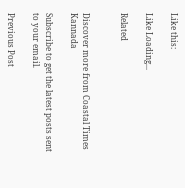Like this:

Like Loading...

Related


Discover more from Coastal Times Kannada

Subscribe to get the latest posts sent to your email.

Previous Post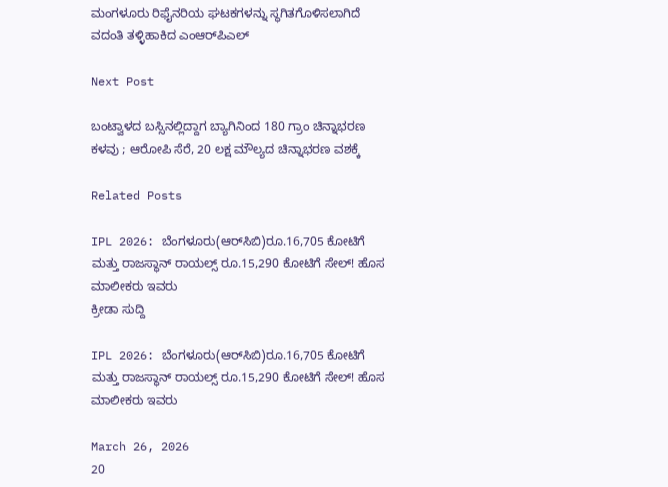ಮಂಗಳೂರು ರಿಫೈನರಿಯ ಘಟಕಗಳನ್ನು ಸ್ಥಗಿತಗೊಳಿಸಲಾಗಿದೆ ವದಂತಿ ತಳ್ಳಿಹಾಕಿದ ಎಂಆರ್‌ಪಿಎಲ್

Next Post

ಬಂಟ್ವಾಳದ ಬಸ್ಸಿನಲ್ಲಿದ್ದಾಗ ಬ್ಯಾಗಿನಿಂದ 180 ಗ್ರಾಂ ಚಿನ್ನಾಭರಣ ಕಳವು ; ಆರೋಪಿ ಸೆರೆ, 20 ಲಕ್ಷ ಮೌಲ್ಯದ ಚಿನ್ನಾಭರಣ ವಶಕ್ಕೆ

Related Posts

IPL 2026: ಬೆಂಗಳೂರು(ಆರ್‌ಸಿಬಿ)ರೂ.16,705 ಕೋಟಿಗೆ ಮತ್ತು ರಾಜಸ್ಥಾನ್ ರಾಯಲ್ಸ್ ರೂ.15,290 ಕೋಟಿಗೆ ಸೇಲ್! ಹೊಸ ಮಾಲೀಕರು ಇವರು
ಕ್ರೀಡಾ ಸುದ್ದಿ

IPL 2026: ಬೆಂಗಳೂರು(ಆರ್‌ಸಿಬಿ)ರೂ.16,705 ಕೋಟಿಗೆ ಮತ್ತು ರಾಜಸ್ಥಾನ್ ರಾಯಲ್ಸ್ ರೂ.15,290 ಕೋಟಿಗೆ ಸೇಲ್! ಹೊಸ ಮಾಲೀಕರು ಇವರು

March 26, 2026
20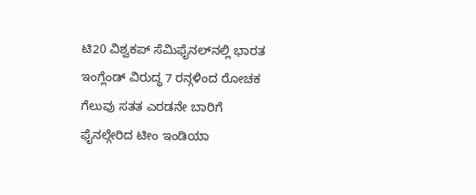ಟಿ20 ವಿಶ್ವಕಪ್ ಸೆಮಿಫೈನಲ್‌ನಲ್ಲಿ ಭಾರತ ಇಂಗ್ಲೆಂಡ್ ವಿರುದ್ಧ 7 ರನ್ಗಳಿಂದ ರೋಚಕ ಗೆಲುವು ಸತತ ಎರಡನೇ ಬಾರಿಗೆ ಫೈನಲ್ಗೇರಿದ ಟೀಂ ಇಂಡಿಯಾ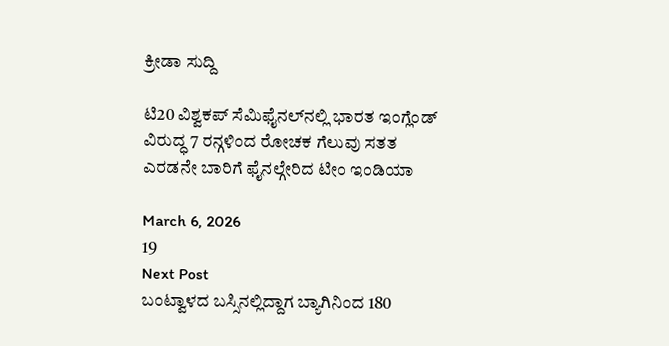ಕ್ರೀಡಾ ಸುದ್ದಿ

ಟಿ20 ವಿಶ್ವಕಪ್ ಸೆಮಿಫೈನಲ್‌ನಲ್ಲಿ ಭಾರತ ಇಂಗ್ಲೆಂಡ್ ವಿರುದ್ಧ 7 ರನ್ಗಳಿಂದ ರೋಚಕ ಗೆಲುವು ಸತತ ಎರಡನೇ ಬಾರಿಗೆ ಫೈನಲ್ಗೇರಿದ ಟೀಂ ಇಂಡಿಯಾ

March 6, 2026
19
Next Post
ಬಂಟ್ವಾಳದ ಬಸ್ಸಿನಲ್ಲಿದ್ದಾಗ ಬ್ಯಾಗಿನಿಂದ 180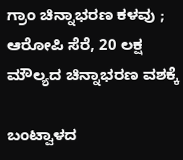ಗ್ರಾಂ ಚಿನ್ನಾಭರಣ ಕಳವು ; ಆರೋಪಿ ಸೆರೆ, 20 ಲಕ್ಷ ಮೌಲ್ಯದ ಚಿನ್ನಾಭರಣ ವಶಕ್ಕೆ

ಬಂಟ್ವಾಳದ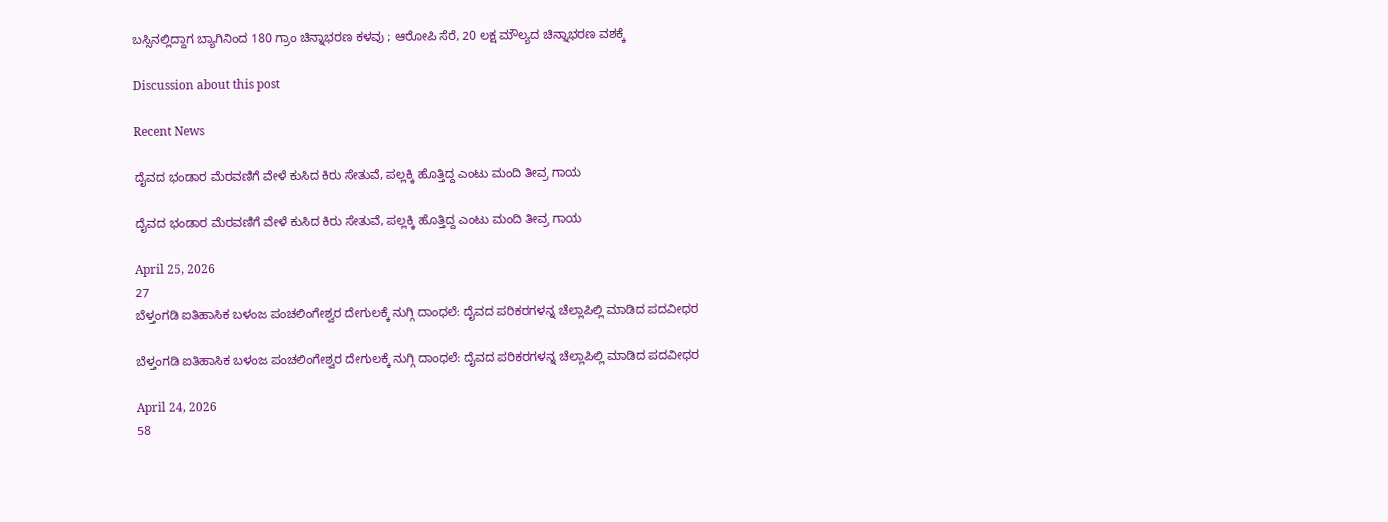ಬಸ್ಸಿನಲ್ಲಿದ್ದಾಗ ಬ್ಯಾಗಿನಿಂದ 180 ಗ್ರಾಂ ಚಿನ್ನಾಭರಣ ಕಳವು ; ಆರೋಪಿ ಸೆರೆ, 20 ಲಕ್ಷ ಮೌಲ್ಯದ ಚಿನ್ನಾಭರಣ ವಶಕ್ಕೆ

Discussion about this post

Recent News

ದೈವದ ಭಂಡಾರ ಮೆರವಣಿಗೆ ವೇಳೆ ಕುಸಿದ ಕಿರು ಸೇತುವೆ, ಪಲ್ಲಕ್ಕಿ ಹೊತ್ತಿದ್ದ ಎಂಟು ಮಂದಿ ತೀವ್ರ ಗಾಯ

ದೈವದ ಭಂಡಾರ ಮೆರವಣಿಗೆ ವೇಳೆ ಕುಸಿದ ಕಿರು ಸೇತುವೆ, ಪಲ್ಲಕ್ಕಿ ಹೊತ್ತಿದ್ದ ಎಂಟು ಮಂದಿ ತೀವ್ರ ಗಾಯ

April 25, 2026
27
ಬೆಳ್ತಂಗಡಿ ಐತಿಹಾಸಿಕ ಬಳಂಜ ಪಂಚಲಿಂಗೇಶ್ವರ ದೇಗುಲಕ್ಕೆ ನುಗ್ಗಿ ದಾಂಧಲೆ: ದೈವದ ಪರಿಕರಗಳನ್ನ ಚೆಲ್ಲಾಪಿಲ್ಲಿ ಮಾಡಿದ ಪದವೀಧರ

ಬೆಳ್ತಂಗಡಿ ಐತಿಹಾಸಿಕ ಬಳಂಜ ಪಂಚಲಿಂಗೇಶ್ವರ ದೇಗುಲಕ್ಕೆ ನುಗ್ಗಿ ದಾಂಧಲೆ: ದೈವದ ಪರಿಕರಗಳನ್ನ ಚೆಲ್ಲಾಪಿಲ್ಲಿ ಮಾಡಿದ ಪದವೀಧರ

April 24, 2026
58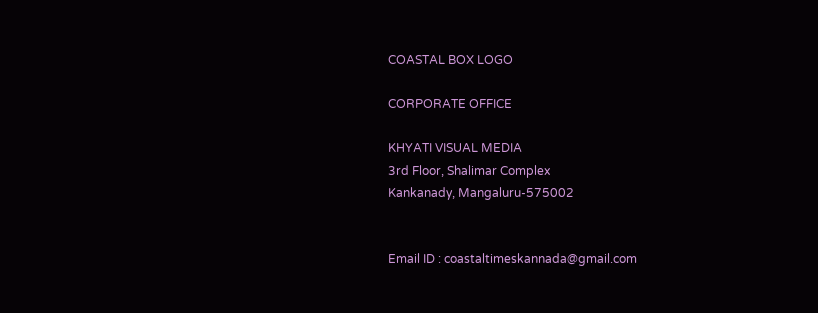COASTAL BOX LOGO

CORPORATE OFFICE

KHYATI VISUAL MEDIA
3rd Floor, Shalimar Complex
Kankanady, Mangaluru-575002


Email ID : coastaltimeskannada@gmail.com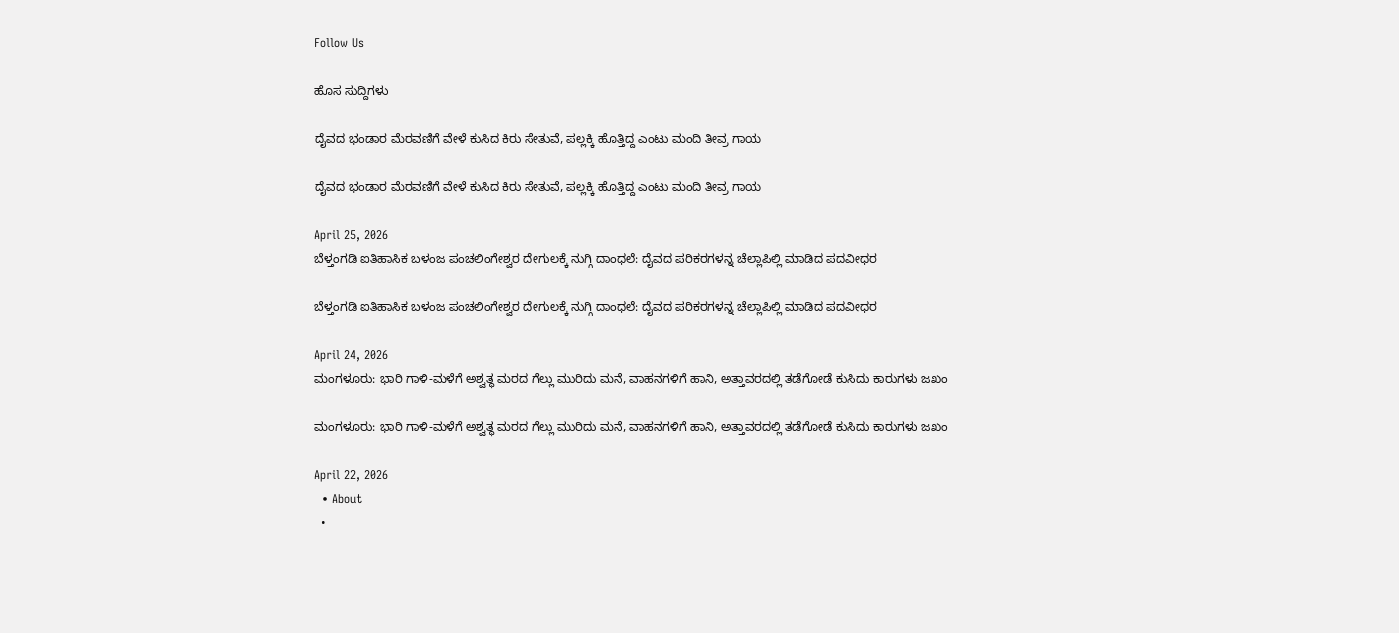Follow Us

ಹೊಸ ಸುದ್ದಿಗಳು

ದೈವದ ಭಂಡಾರ ಮೆರವಣಿಗೆ ವೇಳೆ ಕುಸಿದ ಕಿರು ಸೇತುವೆ, ಪಲ್ಲಕ್ಕಿ ಹೊತ್ತಿದ್ದ ಎಂಟು ಮಂದಿ ತೀವ್ರ ಗಾಯ

ದೈವದ ಭಂಡಾರ ಮೆರವಣಿಗೆ ವೇಳೆ ಕುಸಿದ ಕಿರು ಸೇತುವೆ, ಪಲ್ಲಕ್ಕಿ ಹೊತ್ತಿದ್ದ ಎಂಟು ಮಂದಿ ತೀವ್ರ ಗಾಯ

April 25, 2026
ಬೆಳ್ತಂಗಡಿ ಐತಿಹಾಸಿಕ ಬಳಂಜ ಪಂಚಲಿಂಗೇಶ್ವರ ದೇಗುಲಕ್ಕೆ ನುಗ್ಗಿ ದಾಂಧಲೆ: ದೈವದ ಪರಿಕರಗಳನ್ನ ಚೆಲ್ಲಾಪಿಲ್ಲಿ ಮಾಡಿದ ಪದವೀಧರ

ಬೆಳ್ತಂಗಡಿ ಐತಿಹಾಸಿಕ ಬಳಂಜ ಪಂಚಲಿಂಗೇಶ್ವರ ದೇಗುಲಕ್ಕೆ ನುಗ್ಗಿ ದಾಂಧಲೆ: ದೈವದ ಪರಿಕರಗಳನ್ನ ಚೆಲ್ಲಾಪಿಲ್ಲಿ ಮಾಡಿದ ಪದವೀಧರ

April 24, 2026
ಮಂಗಳೂರು: ಭಾರಿ ಗಾಳಿ-ಮಳೆಗೆ ಅಶ್ವತ್ಥ ಮರದ ಗೆಲ್ಲು ಮುರಿದು ಮನೆ, ವಾಹನಗಳಿಗೆ ಹಾನಿ, ಅತ್ತಾವರದಲ್ಲಿ ತಡೆಗೋಡೆ ಕುಸಿದು ಕಾರುಗಳು ಜಖಂ

ಮಂಗಳೂರು: ಭಾರಿ ಗಾಳಿ-ಮಳೆಗೆ ಅಶ್ವತ್ಥ ಮರದ ಗೆಲ್ಲು ಮುರಿದು ಮನೆ, ವಾಹನಗಳಿಗೆ ಹಾನಿ, ಅತ್ತಾವರದಲ್ಲಿ ತಡೆಗೋಡೆ ಕುಸಿದು ಕಾರುಗಳು ಜಖಂ

April 22, 2026
  • About
  •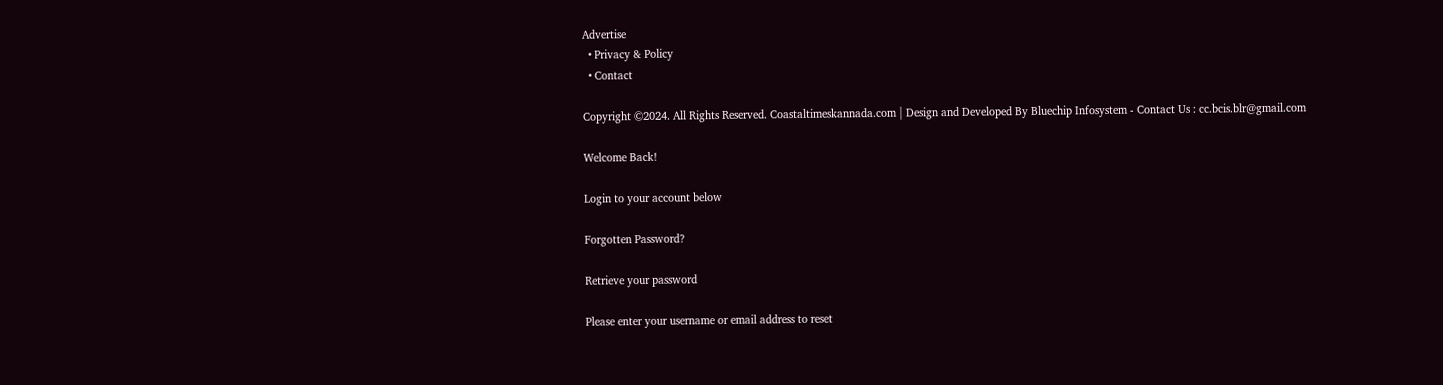Advertise
  • Privacy & Policy
  • Contact

Copyright ©2024. All Rights Reserved. Coastaltimeskannada.com | Design and Developed By Bluechip Infosystem - Contact Us : cc.bcis.blr@gmail.com

Welcome Back!

Login to your account below

Forgotten Password?

Retrieve your password

Please enter your username or email address to reset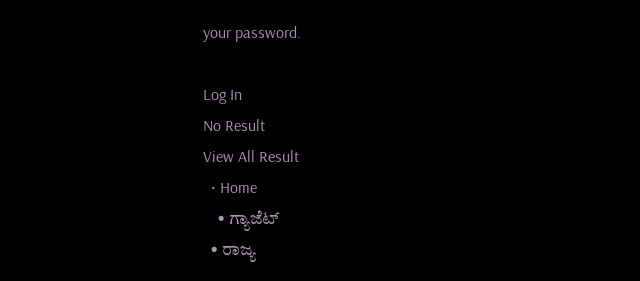your password.

Log In
No Result
View All Result
  • Home
    • ಗ್ಯಾಜೆಟ್
  • ರಾಜ್ಯ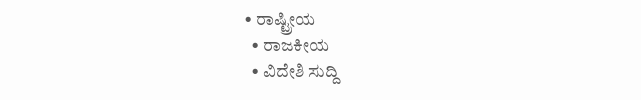• ರಾಷ್ಟ್ರೀಯ
  • ರಾಜಕೀಯ
  • ವಿದೇಶಿ ಸುದ್ದಿ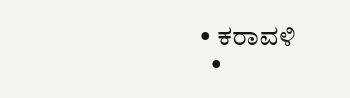• ಕರಾವಳಿ
  •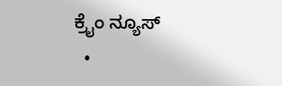ಕ್ರೈಂ ನ್ಯೂಸ್
  •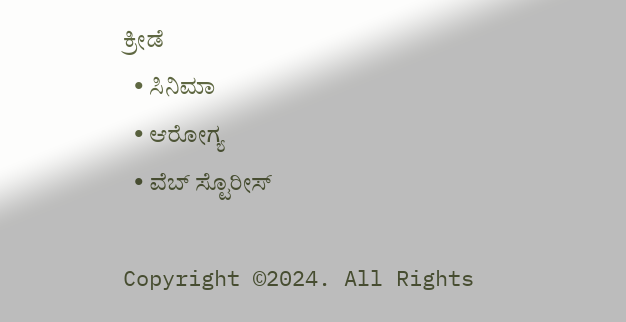ಕ್ರೀಡೆ
  • ಸಿನಿಮಾ
  • ಆರೋಗ್ಯ
  • ವೆಬ್ ಸ್ಟೊರೀಸ್

Copyright ©2024. All Rights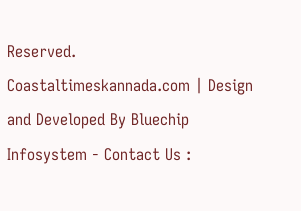Reserved. Coastaltimeskannada.com | Design and Developed By Bluechip Infosystem - Contact Us :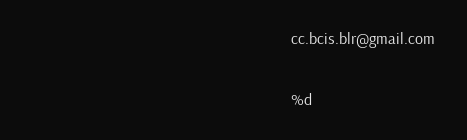cc.bcis.blr@gmail.com

%d